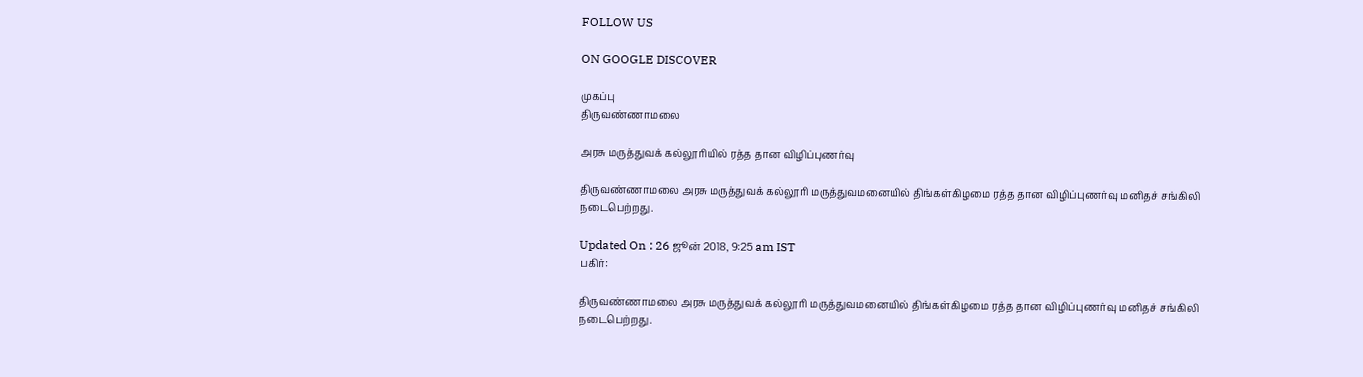FOLLOW US

ON GOOGLE DISCOVER

முகப்பு
திருவண்ணாமலை

அரசு மருத்துவக் கல்லூரியில் ரத்த தான விழிப்புணர்வு

திருவண்ணாமலை அரசு மருத்துவக் கல்லூரி மருத்துவமனையில் திங்கள்கிழமை ரத்த தான விழிப்புணர்வு மனிதச் சங்கிலி நடைபெற்றது.

Updated On : 26 ஜூன் 2018, 9:25 am IST
பகிர்:

திருவண்ணாமலை அரசு மருத்துவக் கல்லூரி மருத்துவமனையில் திங்கள்கிழமை ரத்த தான விழிப்புணர்வு மனிதச் சங்கிலி நடைபெற்றது.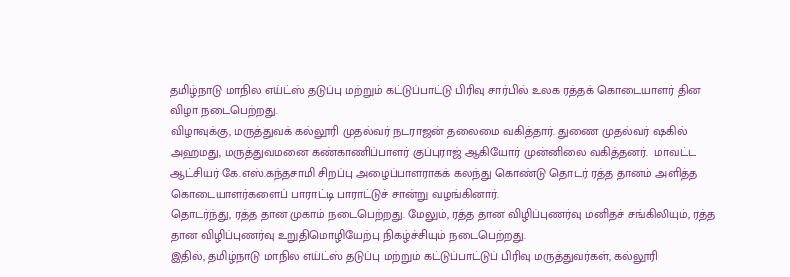தமிழ்நாடு மாநில எய்ட்ஸ் தடுப்பு மற்றும் கட்டுப்பாட்டு பிரிவு சார்பில் உலக ரத்தக் கொடையாளர் தின விழா நடைபெற்றது.
விழாவுக்கு, மருத்துவக் கல்லூரி முதல்வர் நடராஜன் தலைமை வகித்தார். துணை முதல்வர் ஷகில் அஹமது, மருத்துவமனை கண்காணிப்பாளர் குப்புராஜ் ஆகியோர் முன்னிலை வகித்தனர்.  மாவட்ட ஆட்சியர் கே.எஸ்.கந்தசாமி சிறப்பு அழைப்பாளராகக் கலந்து கொண்டு தொடர் ரத்த தானம் அளித்த கொடையாளர்களைப் பாராட்டி பாராட்டுச் சான்று வழங்கினார்.
தொடர்ந்து, ரத்த தான முகாம் நடைபெற்றது. மேலும், ரத்த தான விழிப்புணர்வு மனிதச் சங்கிலியும், ரத்த தான விழிப்புணர்வு உறுதிமொழியேற்பு நிகழ்ச்சியும் நடைபெற்றது.
இதில், தமிழ்நாடு மாநில எய்ட்ஸ் தடுப்பு மற்றும் கட்டுப்பாட்டுப் பிரிவு மருத்துவர்கள், கல்லூரி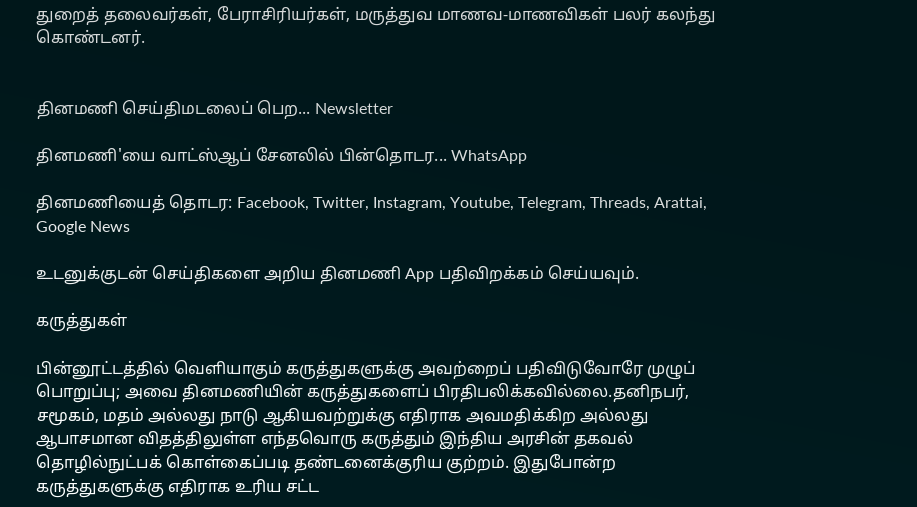துறைத் தலைவர்கள், பேராசிரியர்கள், மருத்துவ மாணவ-மாணவிகள் பலர் கலந்து  கொண்டனர்.


தினமணி செய்திமடலைப் பெற... Newsletter

தினமணி'யை வாட்ஸ்ஆப் சேனலில் பின்தொடர... WhatsApp

தினமணியைத் தொடர: Facebook, Twitter, Instagram, Youtube, Telegram, Threads, Arattai, Google News

உடனுக்குடன் செய்திகளை அறிய தினமணி App பதிவிறக்கம் செய்யவும்.

கருத்துகள்

பின்னூட்டத்தில் வெளியாகும் கருத்துகளுக்கு அவற்றைப் பதிவிடுவோரே முழுப் பொறுப்பு; அவை தினமணியின் கருத்துகளைப் பிரதிபலிக்கவில்லை.தனிநபர், சமூகம், மதம் அல்லது நாடு ஆகியவற்றுக்கு எதிராக அவமதிக்கிற அல்லது ஆபாசமான விதத்திலுள்ள எந்தவொரு கருத்தும் இந்திய அரசின் தகவல் தொழில்நுட்பக் கொள்கைப்படி தண்டனைக்குரிய குற்றம். இதுபோன்ற கருத்துகளுக்கு எதிராக உரிய சட்ட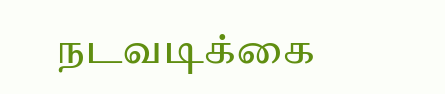நடவடிக்கை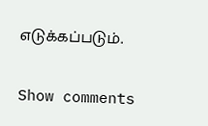எடுக்கப்படும்.

Show comments